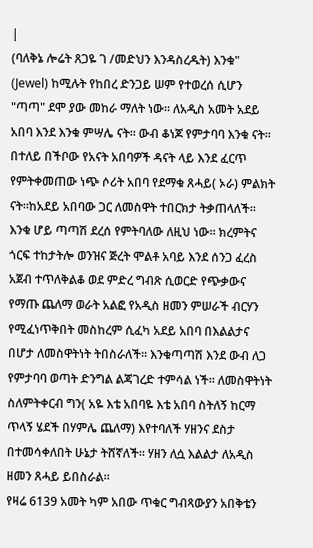|
(ባለቅኔ ሎሬት ጸጋዬ ገ /መድህን እንዳስረዱት) እንቁ" (Jewel) ከሚሉት የከበረ ድንጋይ ሠም የተወረሰ ሲሆን "ጣጣ" ደሞ ያው መከራ ማለት ነው። ለአዲስ አመት አደይ አበባ እንደ እንቁ ምሣሌ ናት። ውብ ቆነጆ የምታባባ እንቁ ናት። በተለይ በችቦው የአናት አበባዎች ዳናት ላይ እንደ ፈርጥ የምትቀመጠው ነጭ ሶሪት አበባ የደማቁ ጸሓይ( ኦራ) ምልክት ናት።ከአደይ አበባው ጋር ለመስዋት ተበርክታ ትቃጠላለች። እንቁ ሆይ ጣጣሽ ደረሰ የምትባለው ለዚህ ነው። ክረምትና ጎርፍ ተከታትሎ ወንዝና ጅረት ሞልቶ አባይ እንደ ሰንጋ ፈረስ አጀብ ተጥለቅልቆ ወደ ምድረ ግብጽ ሲወርድ የጭቃውና የማጡ ጨለማ ወራት አልፎ የአዲስ ዘመን ምሠራች ብርሃን የሚፈነጥቅበት መስከረም ሲፈካ አደይ አበባ በእልልታና በሆታ ለመስዋትነት ትበስራለች። እንቁጣጣሽ እንደ ውብ ለጋ የምታባባ ወጣት ድንግል ልጃገረድ ተምሳል ነች። ለመስዋትነት ስለምትቀርብ ግን( አዬ እቴ አበባዬ እቴ አበባ ስትለኝ ከርማ ጥላኝ ሄደች በሃምሌ ጨለማ) እየተባለች ሃዘንና ደስታ በተመሳቀለበት ሁኔታ ትሸኛለች። ሃዘን ለሷ እልልታ ለአዲስ ዘመን ጸሓይ ይበስራል።
የዛሬ 6139 አመት ካም አበው ጥቁር ግብጻውያን አበቅቴን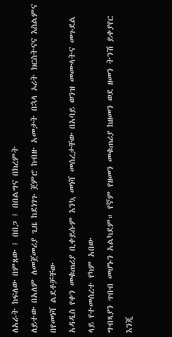ለአራት ከፍለው በምጸው ፤ በበጋ ፤ በበልግና በክረምት
ለይተው በአለም ለመጀመሪያ ጊዜ ከደነገጉ ጀምሮ ከብዙ አመታት በኋላ ኦሪት ክርስትናና እስልምና በየመነሻ ልደቶቻቸው
አዳዲስ የቀን መቁጠሪያ ቢቀይሱም እንኳ መነሻ መሰረታቸው በአባይ ወንዝ መሙላትና መጉደል ላይ የተመሰረተ የካም አበው
ግብጻያን ጥበብ መሆኑን አልካደም። የኛም የዘመን መቁጠሪያ ከዘመን ወደ ዘመን ትንሽ ይቀያየር እንጂ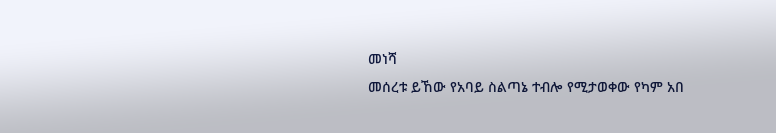መነሻ
መሰረቱ ይኸው የአባይ ስልጣኔ ተብሎ የሚታወቀው የካም አበ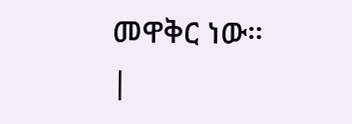መዋቅር ነው።
|